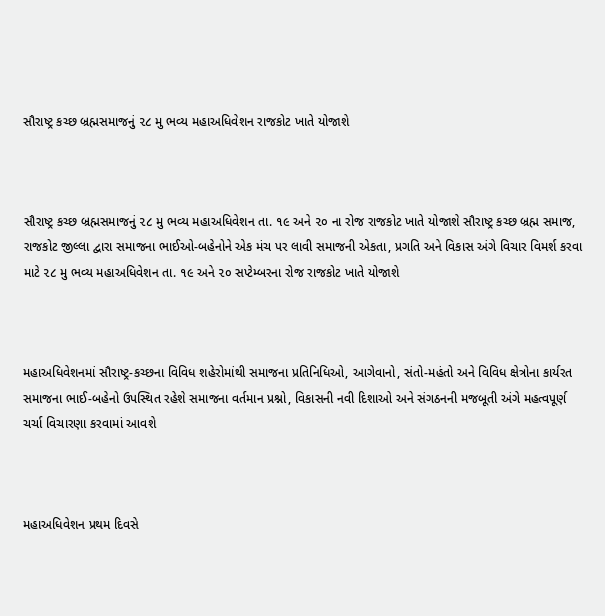સૌરાષ્ટ્ર કચ્છ બ્રહ્મસમાજનું ૨૮ મુ ભવ્ય મહાઅધિવેશન રાજકોટ ખાતે યોજાશે



સૌરાષ્ટ્ર કચ્છ બ્રહ્મસમાજનું ૨૮ મુ ભવ્ય મહાઅધિવેશન તા. ૧૯ અને ૨૦ ના રોજ રાજકોટ ખાતે યોજાશે સૌરાષ્ટ્ર કચ્છ બ્રહ્મ સમાજ, રાજકોટ જીલ્લા દ્વારા સમાજના ભાઈઓ-બહેનોને એક મંચ પર લાવી સમાજની એકતા, પ્રગતિ અને વિકાસ અંગે વિચાર વિમર્શ કરવા માટે ૨૮ મુ ભવ્ય મહાઅધિવેશન તા. ૧૯ અને ૨૦ સપ્ટેમ્બરના રોજ રાજકોટ ખાતે યોજાશે



મહાઅધિવેશનમાં સૌરાષ્ટ્ર-કચ્છના વિવિધ શહેરોમાંથી સમાજના પ્રતિનિધિઓ, આગેવાનો, સંતો-મહંતો અને વિવિધ ક્ષેત્રોના કાર્યરત સમાજના ભાઈ-બહેનો ઉપસ્થિત રહેશે સમાજના વર્તમાન પ્રશ્નો, વિકાસની નવી દિશાઓ અને સંગઠનની મજબૂતી અંગે મહત્વપૂર્ણ ચર્ચા વિચારણા કરવામાં આવશે



મહાઅધિવેશન પ્રથમ દિવસે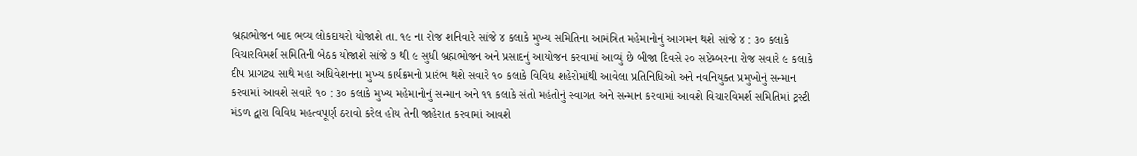બ્રહ્મભોજન બાદ ભવ્ય લોકદાયરો યોજાશે તા. ૧૯ ના રોજ શનિવારે સાંજે ૪ કલાકે મુખ્ય સમિતિના આમંત્રિત મહેમાનોનું આગમન થશે સાંજે ૪ : ૩૦ કલાકે વિચારવિમર્શ સમિતિની બેઠક યોજાશે સાંજે ૭ થી ૯ સુધી બ્રહ્મભોજન અને પ્રસાદનું આયોજન કરવામાં આવ્યું છે બીજા દિવસે ૨૦ સપ્ટેમ્બરના રોજ સવારે ૯ કલાકે દીપ પ્રાગટ્ય સાથે મહા અધિવેશનના મુખ્ય કાર્યક્રમનો પ્રારંભ થશે સવારે ૧૦ કલાકે વિવિધ શહેરોમાંથી આવેલા પ્રતિનિધિઓ અને નવનિયુક્ત પ્રમુખોનું સન્માન કરવામાં આવશે સવારે ૧૦ : ૩૦ કલાકે મુખ્ય મહેમાનોનું સન્માન અને ૧૧ કલાકે સંતો મહંતોનું સ્વાગત અને સન્માન કરવામાં આવશે વિચારવિમર્શ સમિતિમાં ટ્રસ્ટી મંડળ દ્વારા વિવિધ મહત્વપૂર્ણ ઠરાવો કરેલ હોય તેની જાહેરાત કરવામાં આવશે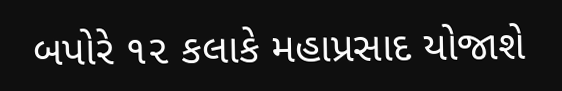બપોરે ૧૨ કલાકે મહાપ્રસાદ યોજાશે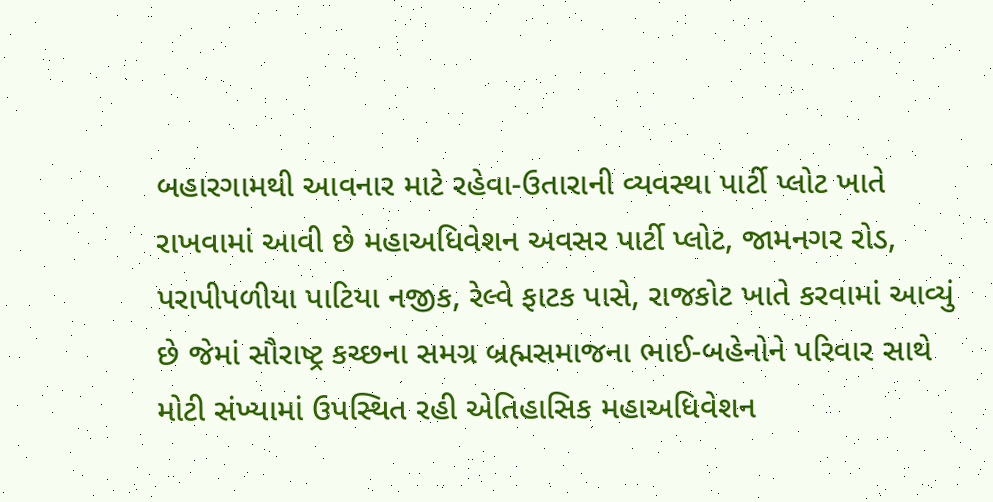બહારગામથી આવનાર માટે રહેવા-ઉતારાની વ્યવસ્થા પાર્ટી પ્લોટ ખાતે રાખવામાં આવી છે મહાઅધિવેશન અવસર પાર્ટી પ્લોટ, જામનગર રોડ, પરાપીપળીયા પાટિયા નજીક, રેલ્વે ફાટક પાસે, રાજકોટ ખાતે કરવામાં આવ્યું છે જેમાં સૌરાષ્ટ્ર કચ્છના સમગ્ર બ્રહ્મસમાજના ભાઈ-બહેનોને પરિવાર સાથે મોટી સંખ્યામાં ઉપસ્થિત રહી એતિહાસિક મહાઅધિવેશન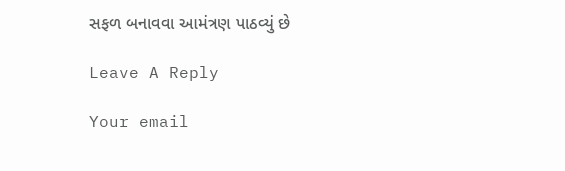સફળ બનાવવા આમંત્રણ પાઠવ્યું છે

Leave A Reply

Your email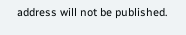address will not be published.